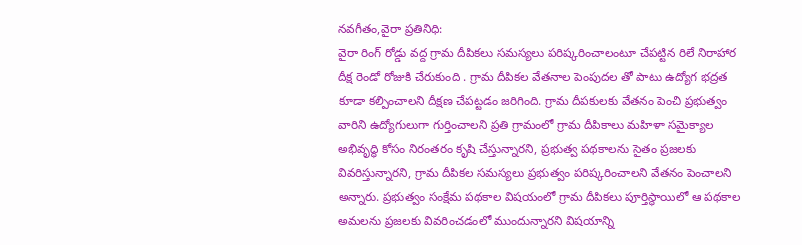నవగీతం,వైరా ప్రతినిధి:
వైరా రింగ్ రోడ్డు వద్ద గ్రామ దీపికలు సమస్యలు పరిష్కరించాలంటూ చేపట్టిన రిలే నిరాహార దీక్ష రెండో రోజుకి చేరుకుంది . గ్రామ దీపికల వేతనాల పెంపుదల తో పాటు ఉద్యోగ భద్రత కూడా కల్పించాలని దీక్షణ చేపట్టడం జరిగింది. గ్రామ దీపకులకు వేతనం పెంచి ప్రభుత్వం వారిని ఉద్యోగులుగా గుర్తించాలని ప్రతి గ్రామంలో గ్రామ దీపికాలు మహిళా సమైక్యాల అభివృద్ధి కోసం నిరంతరం కృషి చేస్తున్నారని, ప్రభుత్వ పథకాలను సైతం ప్రజలకు వివరిస్తున్నారని, గ్రామ దీపికల సమస్యలు ప్రభుత్వం పరిష్కరించాలని వేతనం పెంచాలని అన్నారు. ప్రభుత్వం సంక్షేమ పథకాల విషయంలో గ్రామ దీపికలు పూర్తిస్థాయిలో ఆ పథకాల అమలను ప్రజలకు వివరించడంలో ముందున్నారని విషయాన్ని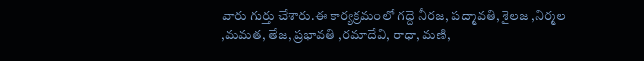వారు గుర్తు చేశారు.ఈ కార్యక్రమంలో గద్దె నీరజ, పద్మావతి, శైలజ ,నిర్మల ,మమత, తేజ, ప్రభావతి ,రమాదేవి, రాధా, మణి,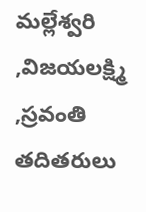మల్లేశ్వరి ,విజయలక్ష్మి ,స్రవంతి తదితరులు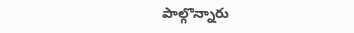పాల్గొన్నారు